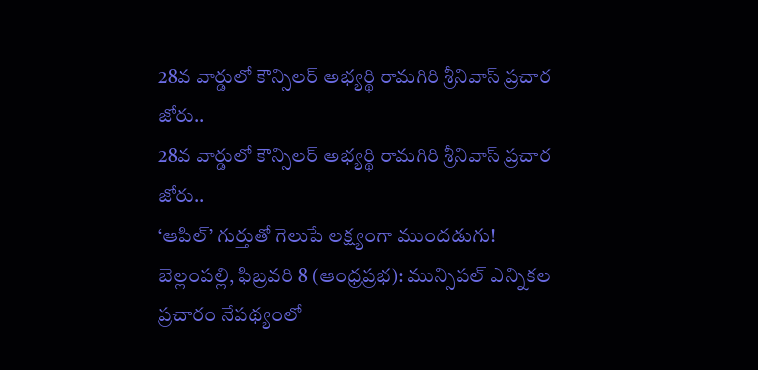28వ వార్డులో కౌన్సిలర్ అభ్యర్థి రామగిరి శ్రీనివాస్ ప్రచార జోరు..
28వ వార్డులో కౌన్సిలర్ అభ్యర్థి రామగిరి శ్రీనివాస్ ప్రచార జోరు..
‘ఆపిల్’ గుర్తుతో గెలుపే లక్ష్యంగా ముందడుగు!
బెల్లంపల్లి, ఫిబ్రవరి 8 (ఆంధ్రప్రభ): మున్సిపల్ ఎన్నికల ప్రచారం నేపథ్యంలో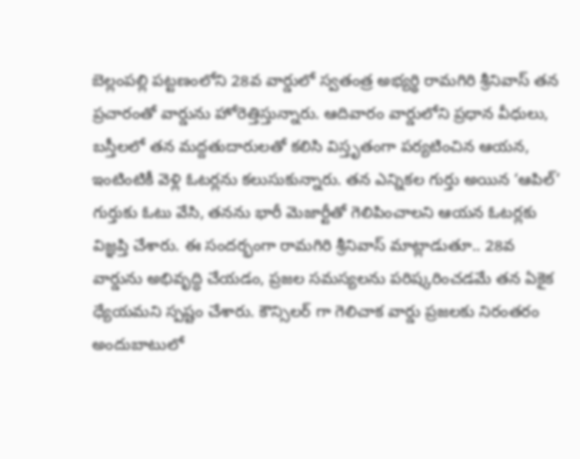బెల్లంపల్లి పట్టణంలోని 28వ వార్డులో స్వతంత్ర అభ్యర్థి రామగిరి శ్రీనివాస్ తన ప్రచారంతో వార్డును హోరెత్తిస్తున్నారు. ఆదివారం వార్డులోని ప్రధాన వీధులు, బస్తీలలో తన మద్దతుదారులతో కలిసి విస్తృతంగా పర్యటించిన ఆయన, ఇంటింటికీ వెళ్లి ఓటర్లను కలుసుకున్నారు. తన ఎన్నికల గుర్తు అయిన ‘ఆపిల్’ గుర్తుకు ఓటు వేసి, తనను భారీ మెజార్టీతో గెలిపించాలని ఆయన ఓటర్లకు విజ్ఞప్తి చేశారు. ఈ సందర్భంగా రామగిరి శ్రీనివాస్ మాట్లాడుతూ.. 28వ వార్డును అభివృద్ధి చేయడం, ప్రజల సమస్యలను పరిష్కరించడమే తన ఏకైక ధ్యేయమని స్పష్టం చేశారు. కౌన్సిలర్ గా గెలిచాక వార్డు ప్రజలకు నిరంతరం అందుబాటులో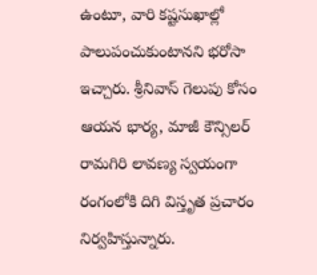ఉంటూ, వారి కష్టసుఖాల్లో పాలుపంచుకుంటానని భరోసా ఇచ్చారు. శ్రీనివాస్ గెలుపు కోసం ఆయన భార్య, మాజీ కౌన్సిలర్ రామగిరి లావణ్య స్వయంగా రంగంలోకి దిగి విస్తృత ప్రచారం నిర్వహిస్తున్నారు.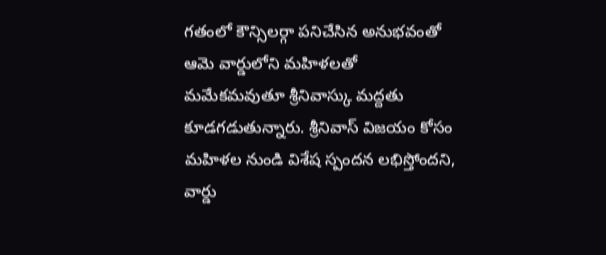గతంలో కౌన్సిలర్గా పనిచేసిన అనుభవంతో ఆమె వార్డులోని మహిళలతో మమేకమవుతూ శ్రీనివాస్కు మద్దతు కూడగడుతున్నారు. శ్రీనివాస్ విజయం కోసం మహిళల నుండి విశేష స్పందన లభిస్తోందని, వార్డు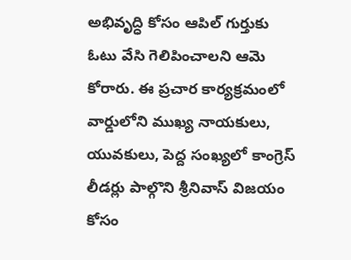అభివృద్ధి కోసం ఆపిల్ గుర్తుకు ఓటు వేసి గెలిపించాలని ఆమె కోరారు. ఈ ప్రచార కార్యక్రమంలో వార్డులోని ముఖ్య నాయకులు, యువకులు, పెద్ద సంఖ్యలో కాంగ్రెస్ లీడర్లు పాల్గొని శ్రీనివాస్ విజయం కోసం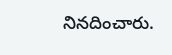నినదించారు.